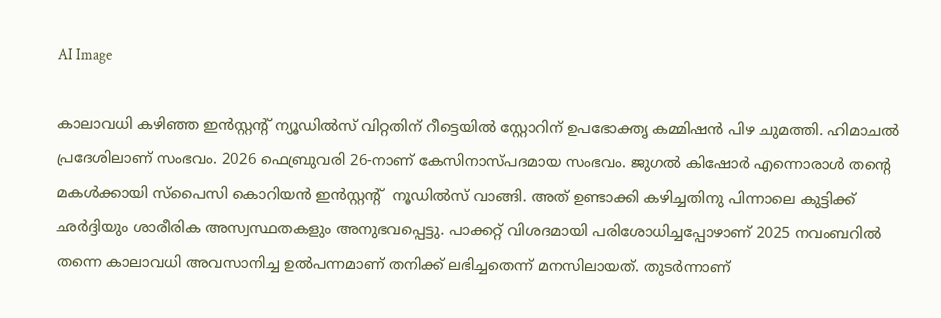AI Image

കാലാവധി കഴിഞ്ഞ ഇന്‍സ്റ്റന്‍റ് ന്യൂഡില്‍സ് വിറ്റതിന് റീട്ടെയിൽ സ്റ്റോറിന് ഉപഭോക്തൃ കമ്മിഷൻ പിഴ ചുമത്തി. ഹിമാചൽ പ്രദേശിലാണ് സംഭവം. 2026 ഫെബ്രുവരി 26-നാണ് കേസിനാസ്പദമായ സംഭവം. ജുഗൽ കിഷോർ എന്നൊരാൾ തന്‍റെ മകൾക്കായി സ്പൈസി കൊറിയൻ ഇൻസ്റ്റന്‍റ്  നൂഡിൽസ് വാങ്ങി. അത് ഉണ്ടാക്കി കഴിച്ചതിനു പിന്നാലെ കുട്ടിക്ക് ഛർദ്ദിയും ശാരീരിക അസ്വസ്ഥതകളും അനുഭവപ്പെട്ടു. പാക്കറ്റ് വിശദമായി പരിശോധിച്ചപ്പോഴാണ് 2025 നവംബറിൽ തന്നെ കാലാവധി അവസാനിച്ച ഉൽപന്നമാണ് തനിക്ക് ലഭിച്ചതെന്ന് മനസിലായത്. തുടര്‍ന്നാണ്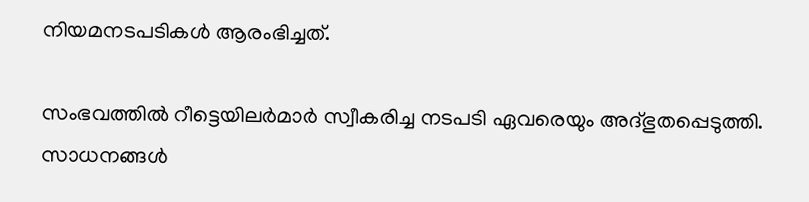നിയമനടപടികള്‍ ആരംഭിച്ചത്.

സംഭവത്തില്‍ റീട്ടെയിലര്‍മാര്‍ സ്വീകരിച്ച നടപടി ഏവരെയും അദ്ഭുതപ്പെടുത്തി. സാധനങ്ങള്‍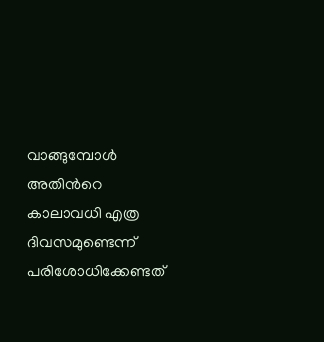വാങ്ങുമ്പോള്‍ അതിന്‍റെ കാലാവധി എത്ര ദിവസമുണ്ടെന്ന് പരിശോധിക്കേണ്ടത്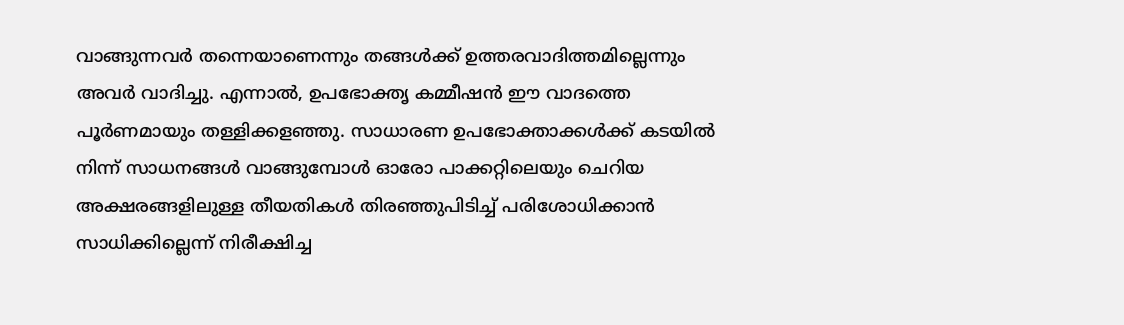വാങ്ങുന്നവര്‍ തന്നെയാണെന്നും തങ്ങള്‍ക്ക് ഉത്തരവാദിത്തമില്ലെന്നും അവര്‍ വാദിച്ചു. എന്നാൽ, ഉപഭോക്തൃ കമ്മീഷൻ ഈ വാദത്തെ പൂർണമായും തള്ളിക്കളഞ്ഞു. സാധാരണ ഉപഭോക്താക്കൾക്ക് കടയിൽ നിന്ന് സാധനങ്ങൾ വാങ്ങുമ്പോൾ ഓരോ പാക്കറ്റിലെയും ചെറിയ അക്ഷരങ്ങളിലുള്ള തീയതികൾ തിരഞ്ഞുപിടിച്ച് പരിശോധിക്കാൻ സാധിക്കില്ലെന്ന് നിരീക്ഷിച്ച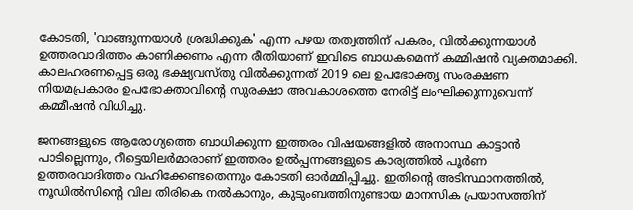കോടതി, 'വാങ്ങുന്നയാൾ ശ്രദ്ധിക്കുക' എന്ന പഴയ തത്വത്തിന് പകരം, വിൽക്കുന്നയാൾ ഉത്തരവാദിത്തം കാണിക്കണം എന്ന രീതിയാണ് ഇവിടെ ബാധകമെന്ന് കമ്മിഷൻ വ്യക്തമാക്കി. കാലഹരണപ്പെട്ട ഒരു ഭക്ഷ്യവസ്തു വിൽക്കുന്നത് 2019 ലെ ഉപഭോക്തൃ സംരക്ഷണ നിയമപ്രകാരം ഉപഭോക്താവിന്‍റെ സുരക്ഷാ അവകാശത്തെ നേരിട്ട് ലംഘിക്കുന്നുവെന്ന് കമ്മീഷൻ വിധിച്ചു.

ജനങ്ങളുടെ ആരോഗ്യത്തെ ബാധിക്കുന്ന ഇത്തരം വിഷയങ്ങളിൽ അനാസ്ഥ കാട്ടാൻ പാടില്ലെന്നും, റീട്ടെയിലർമാരാണ് ഇത്തരം ഉൽപ്പന്നങ്ങളുടെ കാര്യത്തിൽ പൂർണ ഉത്തരവാദിത്തം വഹിക്കേണ്ടതെന്നും കോടതി ഓർമ്മിപ്പിച്ചു. ഇതിന്റെ അടിസ്ഥാനത്തിൽ, നൂഡിൽസിന്റെ വില തിരികെ നൽകാനും, കുടുംബത്തിനുണ്ടായ മാനസിക പ്രയാസത്തിന്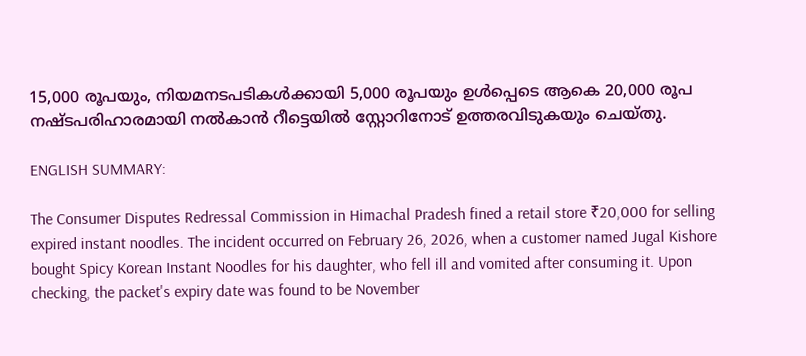15,000 രൂപയും, നിയമനടപടികൾക്കായി 5,000 രൂപയും ഉൾപ്പെടെ ആകെ 20,000 രൂപ നഷ്ടപരിഹാരമായി നൽകാൻ റീട്ടെയിൽ സ്റ്റോറിനോട് ഉത്തരവിടുകയും ചെയ്തു.

ENGLISH SUMMARY:

The Consumer Disputes Redressal Commission in Himachal Pradesh fined a retail store ₹20,000 for selling expired instant noodles. The incident occurred on February 26, 2026, when a customer named Jugal Kishore bought Spicy Korean Instant Noodles for his daughter, who fell ill and vomited after consuming it. Upon checking, the packet's expiry date was found to be November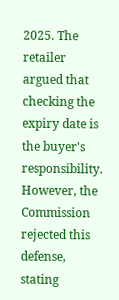2025. The retailer argued that checking the expiry date is the buyer's responsibility. However, the Commission rejected this defense, stating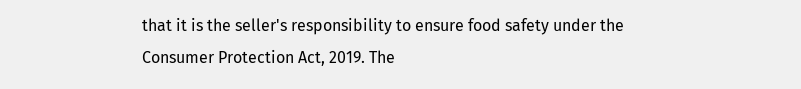that it is the seller's responsibility to ensure food safety under the Consumer Protection Act, 2019. The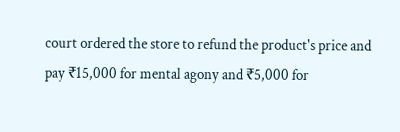court ordered the store to refund the product's price and pay ₹15,000 for mental agony and ₹5,000 for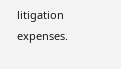litigation expenses.